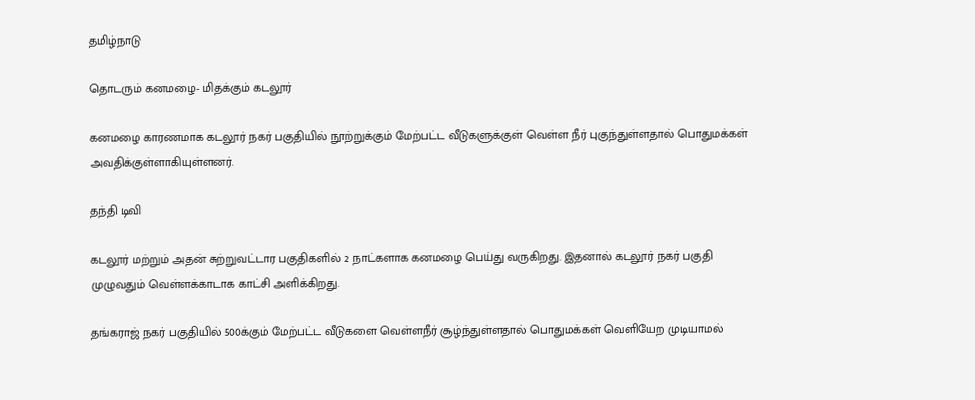தமிழ்நாடு

தொடரும் கனமழை- மிதக்கும் கடலூர்

கனமழை காரணமாக கடலூர் நகர் பகுதியில் நூற்றுக்கும் மேற்பட்ட வீடுகளுக்குள் வெள்ள நீர் புகுந்துள்ளதால் பொதுமக்கள் அவதிக்குள்ளாகியுள்ளனர்.

தந்தி டிவி

கடலூர் மற்றும் அதன் சுற்றுவட்டார பகுதிகளில் 2 நாட்களாக கனமழை பெய்து வருகிறது. இதனால் கடலூர் நகர் பகுதி முழுவதும் வெள்ளக்காடாக காட்சி அளிக்கிறது.

தங்கராஜ் நகர் பகுதியில் 500க்கும் மேற்பட்ட வீடுகளை வெள்ளநீர் சூழ்ந்துள்ளதால் பொதுமக்கள் வெளியேற முடியாமல்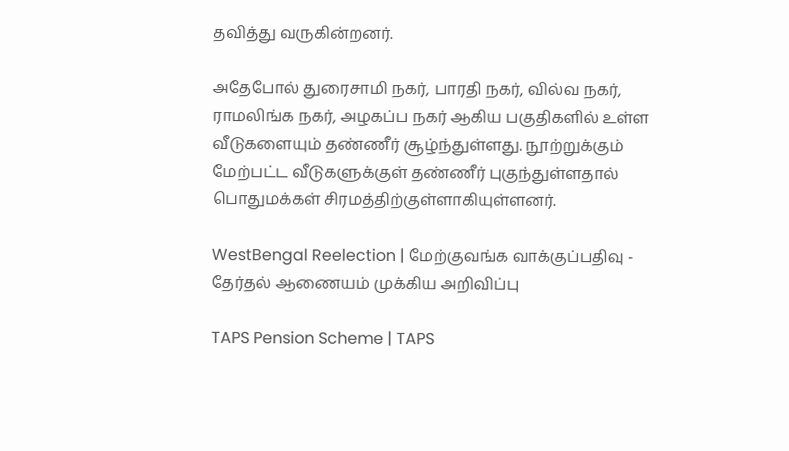தவித்து வருகின்றனர்.

அதேபோல் துரைசாமி நகர், பாரதி நகர், வில்வ நகர், ராமலிங்க நகர், அழகப்ப நகர் ஆகிய பகுதிகளில் உள்ள வீடுகளையும் தண்ணீர் சூழ்ந்துள்ளது. நூற்றுக்கும் மேற்பட்ட வீடுகளுக்குள் தண்ணீர் புகுந்துள்ளதால் பொதுமக்கள் சிரமத்திற்குள்ளாகியுள்ளனர்.

WestBengal Reelection | மேற்குவங்க வாக்குப்பதிவு - தேர்தல் ஆணையம் முக்கிய அறிவிப்பு

TAPS Pension Scheme | TAPS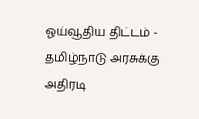ஓய்வூதிய திட்டம் - தமிழ்நாடு அரசுக்கு அதிரடி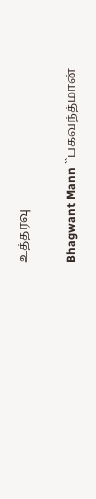உத்தரவு

Bhagwant Mann ``பகவந்த்மான்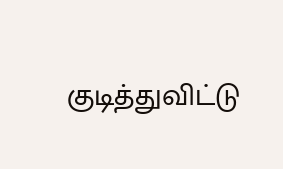குடித்துவிட்டு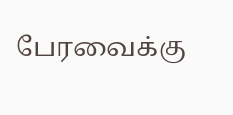பேரவைக்கு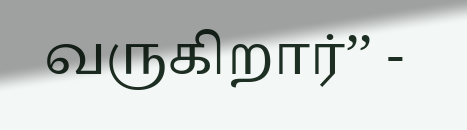வருகிறார்’’ -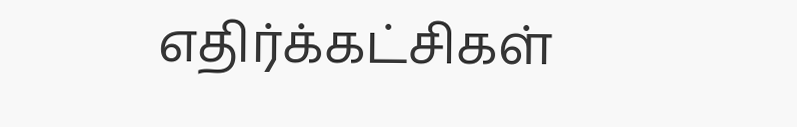எதிர்க்கட்சிகள்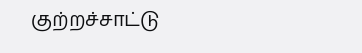குற்றச்சாட்டு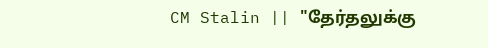CM Stalin || "தேர்தலுக்கு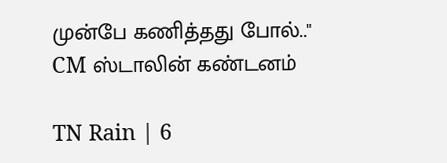முன்பே கணித்தது போல்.." CM ஸ்டாலின் கண்டனம்

TN Rain | 6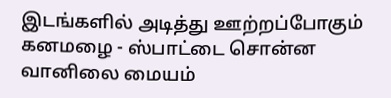இடங்களில் அடித்து ஊற்றப்போகும் கனமழை - ஸ்பாட்டை சொன்ன வானிலை மையம்